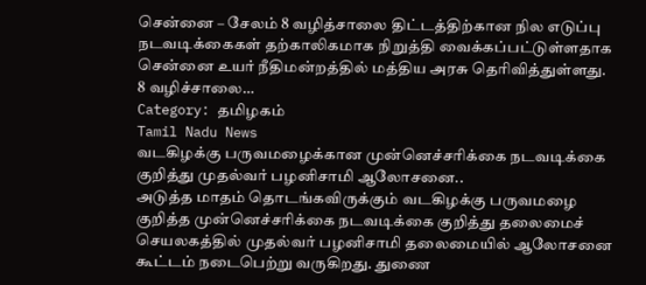சென்னை – சேலம் 8 வழித்சாலை திட்டத்திற்கான நில எடுப்பு நடவடிக்கைகள் தற்காலிகமாக நிறுத்தி வைக்கப்பட்டுள்ளதாக சென்னை உயர் நீதிமன்றத்தில் மத்திய அரசு தெரிவித்துள்ளது. 8 வழிச்சாலை…
Category: தமிழகம்
Tamil Nadu News
வடகிழக்கு பருவமழைக்கான முன்னெச்சரிக்கை நடவடிக்கை குறித்து முதல்வர் பழனிசாமி ஆலோசனை..
அடுத்த மாதம் தொடங்கவிருக்கும் வடகிழக்கு பருவமழை குறித்த முன்னெச்சரிக்கை நடவடிக்கை குறித்து தலைமைச் செயலகத்தில் முதல்வர் பழனிசாமி தலைமையில் ஆலோசனை கூட்டம் நடைபெற்று வருகிறது. துணை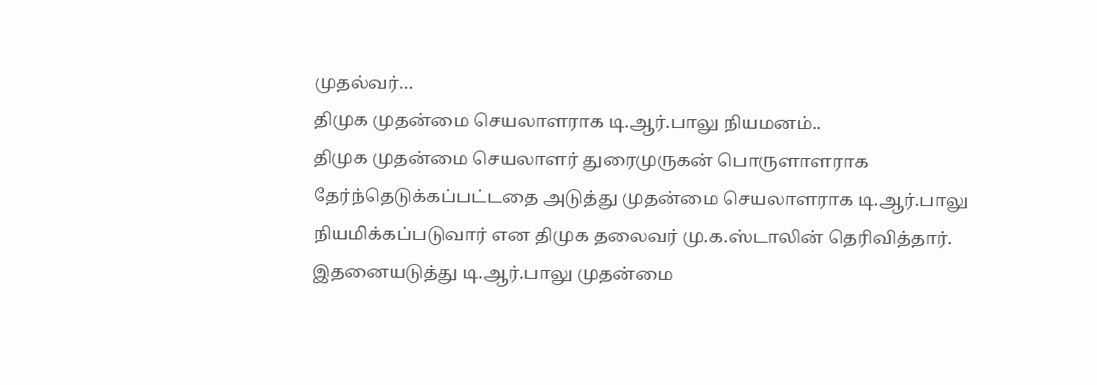முதல்வர்…
திமுக முதன்மை செயலாளராக டி.ஆர்.பாலு நியமனம்..
திமுக முதன்மை செயலாளர் துரைமுருகன் பொருளாளராக தேர்ந்தெடுக்கப்பட்டதை அடுத்து முதன்மை செயலாளராக டி.ஆர்.பாலு நியமிக்கப்படுவார் என திமுக தலைவர் மு.க.ஸ்டாலின் தெரிவித்தார். இதனையடுத்து டி.ஆர்.பாலு முதன்மை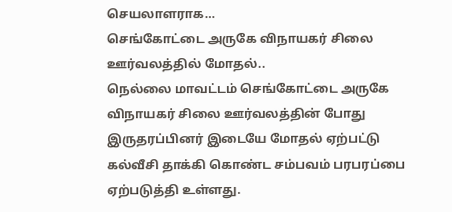செயலாளராக…
செங்கோட்டை அருகே விநாயகர் சிலை ஊர்வலத்தில் மோதல்..
நெல்லை மாவட்டம் செங்கோட்டை அருகே விநாயகர் சிலை ஊர்வலத்தின் போது இருதரப்பினர் இடையே மோதல் ஏற்பட்டு கல்வீசி தாக்கி கொண்ட சம்பவம் பரபரப்பை ஏற்படுத்தி உள்ளது.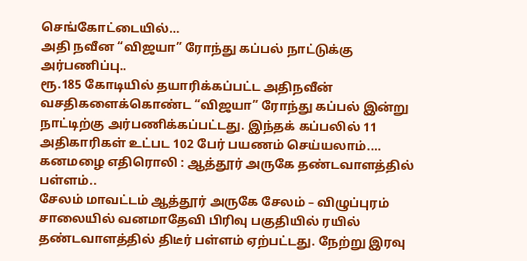செங்கோட்டையில்…
அதி நவீன “விஜயா” ரோந்து கப்பல் நாட்டுக்கு அர்பணிப்பு..
ரூ.185 கோடியில் தயாரிக்கப்பட்ட அதிநவீன் வசதிகளைக்கொண்ட “விஜயா” ரோந்து கப்பல் இன்று நாட்டிற்கு அர்பணிக்கப்பட்டது. இந்தக் கப்பலில் 11 அதிகாரிகள் உட்பட 102 பேர் பயணம் செய்யலாம்.…
கனமழை எதிரொலி : ஆத்தூர் அருகே தண்டவாளத்தில் பள்ளம்..
சேலம் மாவட்டம் ஆத்தூர் அருகே சேலம் – விழுப்புரம் சாலையில் வனமாதேவி பிரிவு பகுதியில் ரயில் தண்டவாளத்தில் திடீர் பள்ளம் ஏற்பட்டது. நேற்று இரவு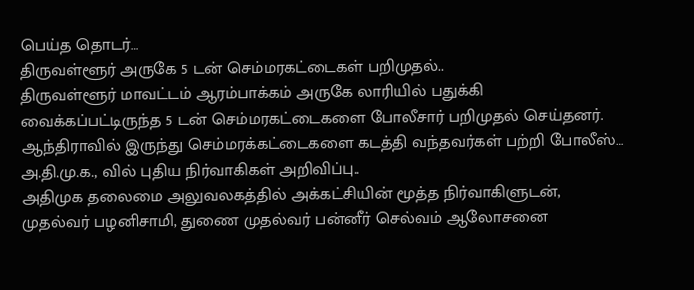பெய்த தொடர்…
திருவள்ளூர் அருகே 5 டன் செம்மரகட்டைகள் பறிமுதல்..
திருவள்ளூர் மாவட்டம் ஆரம்பாக்கம் அருகே லாரியில் பதுக்கி வைக்கப்பட்டிருந்த 5 டன் செம்மரகட்டைகளை போலீசார் பறிமுதல் செய்தனர். ஆந்திராவில் இருந்து செம்மரக்கட்டைகளை கடத்தி வந்தவர்கள் பற்றி போலீஸ்…
அ.தி.மு.க., வில் புதிய நிர்வாகிகள் அறிவிப்பு..
அதிமுக தலைமை அலுவலகத்தில் அக்கட்சியின் மூத்த நிர்வாகிளுடன், முதல்வர் பழனிசாமி, துணை முதல்வர் பன்னீர் செல்வம் ஆலோசனை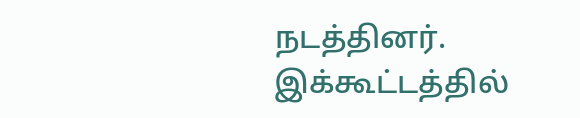நடத்தினர். இக்கூட்டத்தில்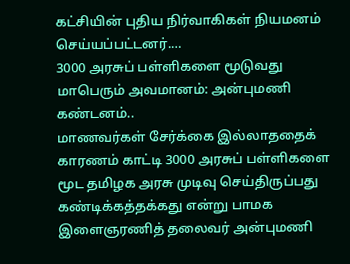கட்சியின் புதிய நிர்வாகிகள் நியமனம் செய்யப்பட்டனர்.…
3000 அரசுப் பள்ளிகளை மூடுவது மாபெரும் அவமானம்: அன்புமணி கண்டனம்..
மாணவர்கள் சேர்க்கை இல்லாததைக் காரணம் காட்டி 3000 அரசுப் பள்ளிகளை மூட தமிழக அரசு முடிவு செய்திருப்பது கண்டிக்கத்தக்கது என்று பாமக இளைஞரணித் தலைவர் அன்புமணி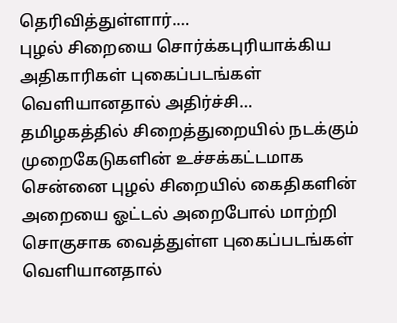தெரிவித்துள்ளார்.…
புழல் சிறையை சொர்க்கபுரியாக்கிய அதிகாரிகள் புகைப்படங்கள் வெளியானதால் அதிர்ச்சி…
தமிழகத்தில் சிறைத்துறையில் நடக்கும் முறைகேடுகளின் உச்சக்கட்டமாக சென்னை புழல் சிறையில் கைதிகளின் அறையை ஓட்டல் அறைபோல் மாற்றி சொகுசாக வைத்துள்ள புகைப்படங்கள் வெளியானதால்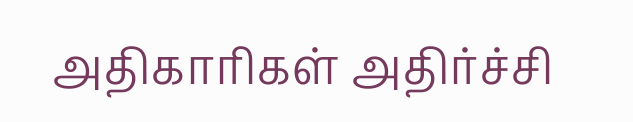அதிகாரிகள் அதிர்ச்சி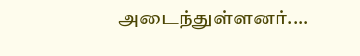அடைந்துள்ளனர்.…